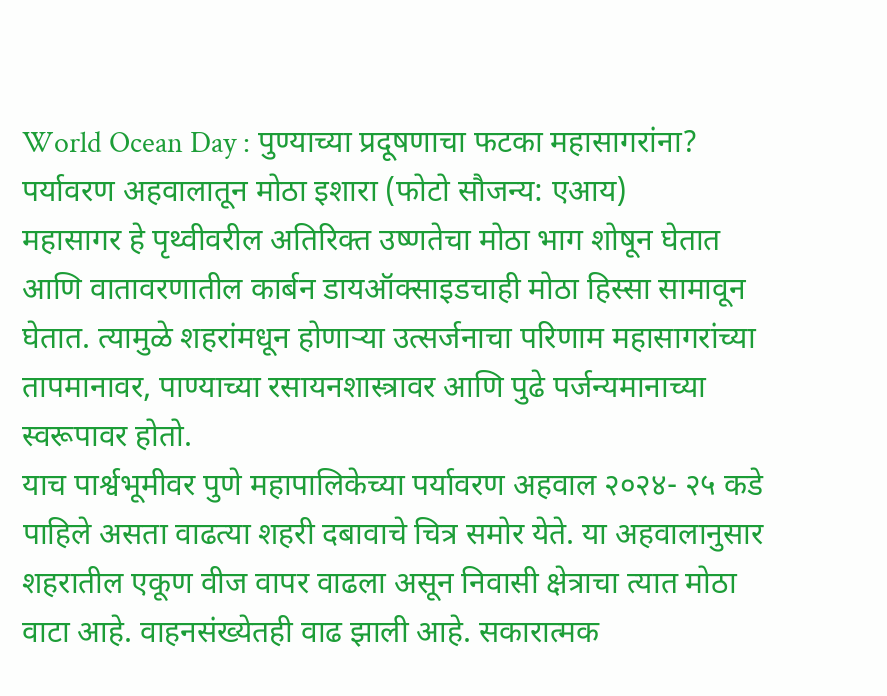World Ocean Day : पुण्याच्या प्रदूषणाचा फटका महासागरांना? पर्यावरण अहवालातून मोठा इशारा (फोटो सौजन्य: एआय)
महासागर हे पृथ्वीवरील अतिरिक्त उष्णतेचा मोठा भाग शोषून घेतात आणि वातावरणातील कार्बन डायऑक्साइडचाही मोठा हिस्सा सामावून घेतात. त्यामुळे शहरांमधून होणाऱ्या उत्सर्जनाचा परिणाम महासागरांच्या तापमानावर, पाण्याच्या रसायनशास्त्रावर आणि पुढे पर्जन्यमानाच्या स्वरूपावर होतो.
याच पार्श्वभूमीवर पुणे महापालिकेच्या पर्यावरण अहवाल २०२४- २५ कडे पाहिले असता वाढत्या शहरी दबावाचे चित्र समोर येते. या अहवालानुसार शहरातील एकूण वीज वापर वाढला असून निवासी क्षेत्राचा त्यात मोठा वाटा आहे. वाहनसंख्येतही वाढ झाली आहे. सकारात्मक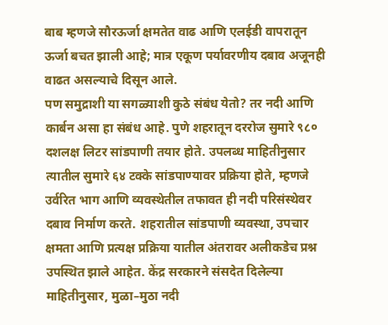बाब म्हणजे सौरऊर्जा क्षमतेत वाढ आणि एलईडी वापरातून ऊर्जा बचत झाली आहे; मात्र एकूण पर्यावरणीय दबाव अजूनही वाढत असल्याचे दिसून आले.
पण समुद्राशी या सगळ्याशी कुठे संबंध येतो? तर नदी आणि कार्बन असा हा संबंध आहे. पुणे शहरातून दररोज सुमारे ९८० दशलक्ष लिटर सांडपाणी तयार होते. उपलब्ध माहितीनुसार त्यातील सुमारे ६४ टक्के सांडपाण्यावर प्रक्रिया होते, म्हणजे उर्वरित भाग आणि व्यवस्थेतील तफावत ही नदी परिसंस्थेवर दबाव निर्माण करते. शहरातील सांडपाणी व्यवस्था, उपचार क्षमता आणि प्रत्यक्ष प्रक्रिया यातील अंतरावर अलीकडेच प्रश्न उपस्थित झाले आहेत. केंद्र सरकारने संसदेत दिलेल्या माहितीनुसार, मुळा–मुठा नदी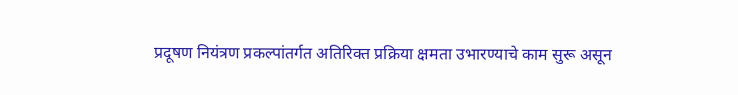प्रदूषण नियंत्रण प्रकल्पांतर्गत अतिरिक्त प्रक्रिया क्षमता उभारण्याचे काम सुरू असून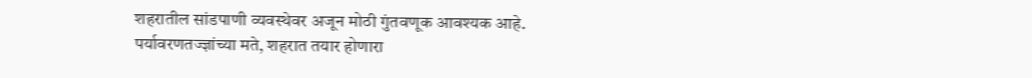शहरातील सांडपाणी व्यवस्थेवर अजून मोठी गुंतवणूक आवश्यक आहे.
पर्यावरणतज्ज्ञांच्या मते, शहरात तयार होणारा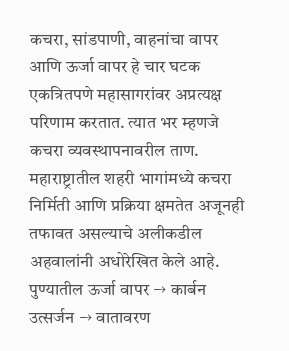कचरा, सांडपाणी, वाहनांचा वापर आणि ऊर्जा वापर हे चार घटक एकत्रितपणे महासागरांवर अप्रत्यक्ष परिणाम करतात. त्यात भर म्हणजे कचरा व्यवस्थापनावरील ताण. महाराष्ट्रातील शहरी भागांमध्ये कचरा निर्मिती आणि प्रक्रिया क्षमतेत अजूनही तफावत असल्याचे अलीकडील अहवालांनी अधोरेखित केले आहे.
पुण्यातील ऊर्जा वापर → कार्बन उत्सर्जन → वातावरण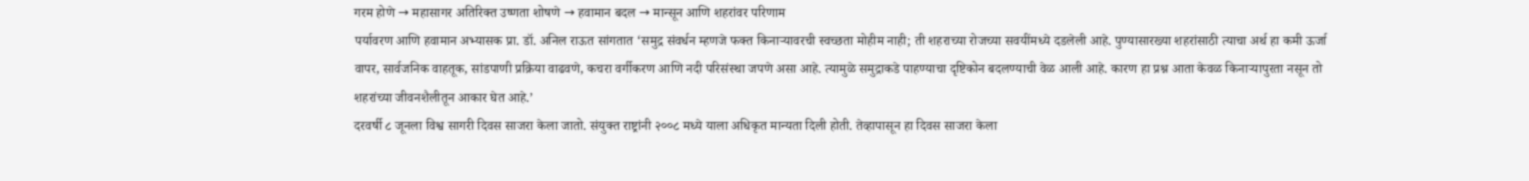गरम होणे → महासागर अतिरिक्त उष्णता शोषणे → हवामान बदल → मान्सून आणि शहरांवर परिणाम
पर्यावरण आणि हवामान अभ्यासक प्रा. डॉ. अनिल राऊत सांगतात ‘समुद्र संवर्धन म्हणजे फक्त किनाऱ्यावरची स्वच्छता मोहीम नाही; ती शहराच्या रोजच्या सवयींमध्ये दडलेली आहे. पुण्यासारख्या शहरांसाठी त्याचा अर्थ हा कमी ऊर्जा वापर, सार्वजनिक वाहतूक, सांडपाणी प्रक्रिया वाढवणे, कचरा वर्गीकरण आणि नदी परिसंस्था जपणे असा आहे. त्यामुळे समुद्राकडे पाहण्याचा दृष्टिकोन बदलण्याची वेळ आली आहे. कारण हा प्रश्न आता केवळ किनाऱ्यापुरता नसून तो शहरांच्या जीवनशैलीतून आकार घेत आहे.’
दरवर्षी ८ जूनला विश्व सागरी दिवस साजरा केला जातो. संयुक्त राष्ट्रांनी २००८ मध्ये याला अधिकृत मान्यता दिली होती. तेव्हापासून हा दिवस साजरा केला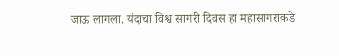जाऊ लागला. यंदाचा विश्व सागरी दिवस हा महासागराकडे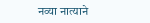नव्या नात्याने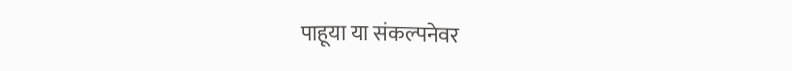पाहूया या संकल्पनेवर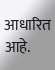आधारित आहे.